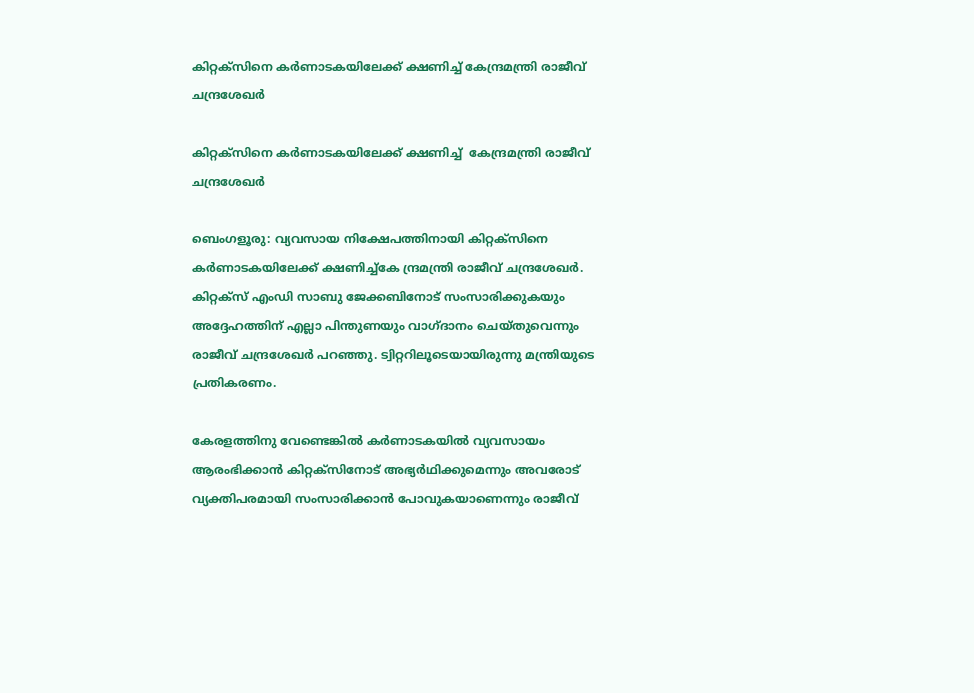കിറ്റക്‌സിനെ കര്‍ണാടകയിലേക്ക് ക്ഷണിച്ച് കേന്ദ്രമന്ത്രി രാജീവ് ചന്ദ്രശേഖര്‍

കിറ്റക്‌സിനെ കര്‍ണാടകയിലേക്ക് ക്ഷണിച്ച്  കേന്ദ്രമന്ത്രി രാജീവ് ചന്ദ്രശേഖര്‍

ബെംഗളൂരു: വ്യവസായ നിക്ഷേപത്തിനായി കിറ്റക്‌സിനെ കര്‍ണാടകയിലേക്ക് ക്ഷണിച്ച്കേ ന്ദ്രമന്ത്രി രാജീവ് ചന്ദ്രശേഖര്‍. കിറ്റക്‌സ് എംഡി സാബു ജേക്കബിനോട് സംസാരിക്കുകയും അദ്ദേഹത്തിന് എല്ലാ പിന്തുണയും വാഗ്ദാനം ചെയ്തുവെന്നും രാജീവ് ചന്ദ്രശേഖര്‍ പറഞ്ഞു. ട്വിറ്ററിലൂടെയായിരുന്നു മന്ത്രിയുടെ പ്രതികരണം.

കേരളത്തിനു വേണ്ടെങ്കില്‍ കര്‍ണാടകയില്‍ വ്യവസായം ആരംഭിക്കാന്‍ കിറ്റക്‌സിനോട് അഭ്യര്‍ഥിക്കുമെന്നും അവരോട് വ്യക്തിപരമായി സംസാരിക്കാന്‍ പോവുകയാണെന്നും രാജീവ്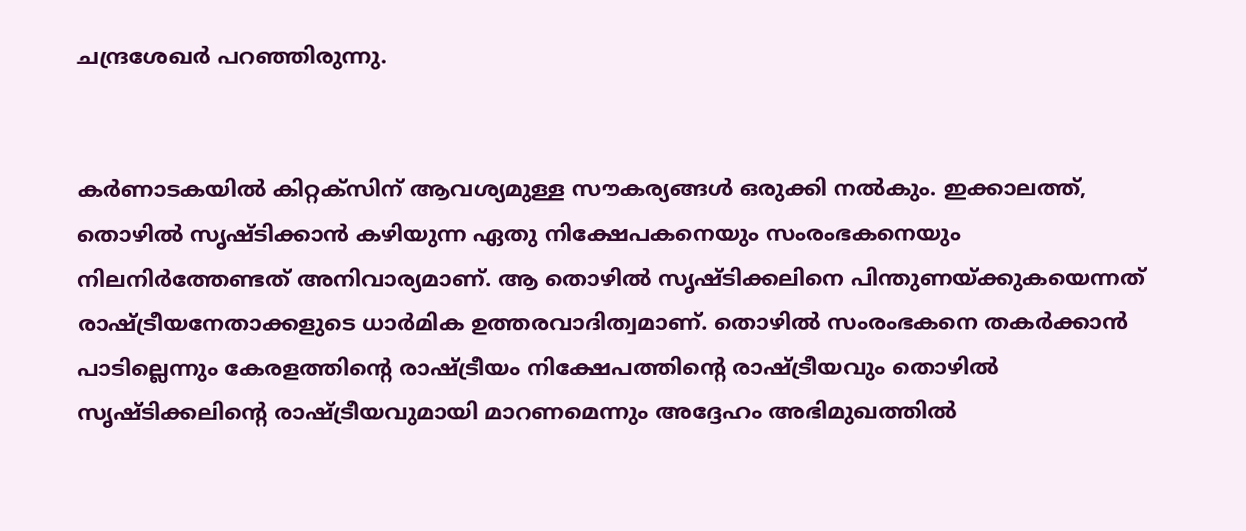ചന്ദ്രശേഖര്‍ പറഞ്ഞിരുന്നു.


കര്‍ണാടകയില്‍ കിറ്റക്‌സിന് ആവശ്യമുള്ള സൗകര്യങ്ങള്‍ ഒരുക്കി നല്‍കും. ഇക്കാലത്ത്, തൊഴില്‍ സൃഷ്ടിക്കാന്‍ കഴിയുന്ന ഏതു നിക്ഷേപകനെയും സംരംഭകനെയും നിലനിര്‍ത്തേണ്ടത് അനിവാര്യമാണ്. ആ തൊഴില്‍ സൃഷ്ടിക്കലിനെ പിന്തുണയ്ക്കുകയെന്നത് രാഷ്ട്രീയനേതാക്കളുടെ ധാര്‍മിക ഉത്തരവാദിത്വമാണ്. തൊഴില്‍ സംരംഭകനെ തകര്‍ക്കാന്‍ പാടില്ലെന്നും കേരളത്തിന്റെ രാഷ്ട്രീയം നിക്ഷേപത്തിന്റെ രാഷ്ട്രീയവും തൊഴില്‍ സൃഷ്ടിക്കലിന്റെ രാഷ്ട്രീയവുമായി മാറണമെന്നും അദ്ദേഹം അഭിമുഖത്തിൽ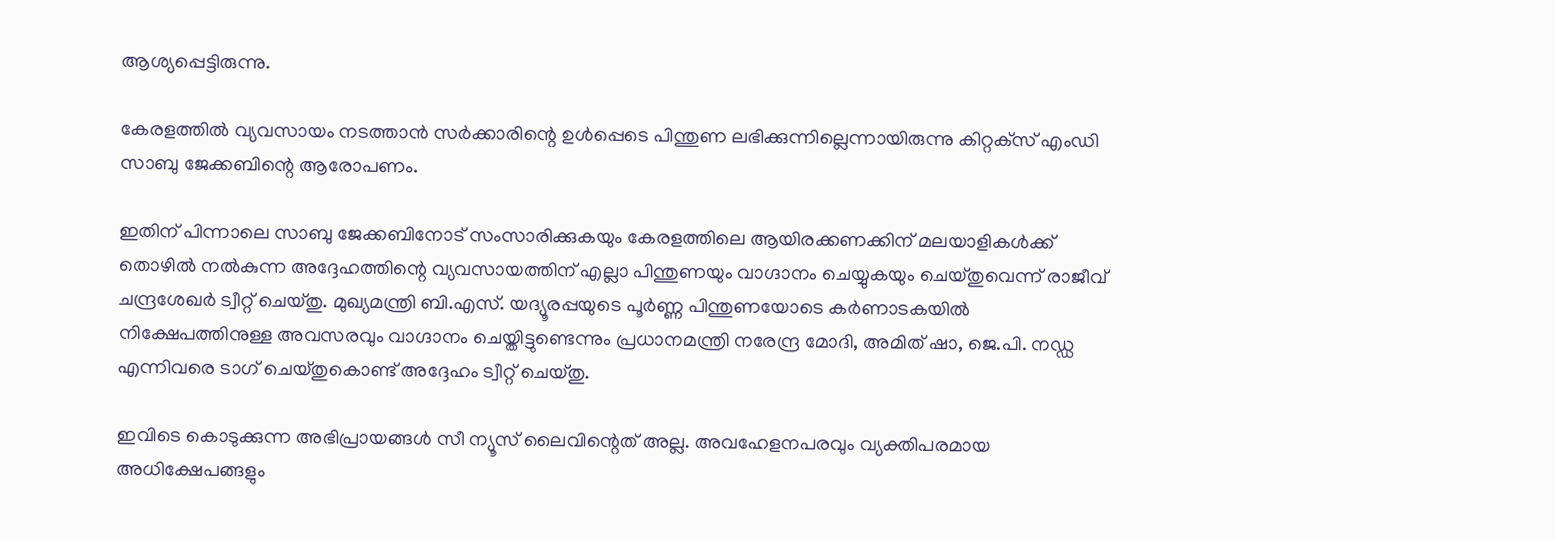ആശ്യപ്പെട്ടിരുന്നു.

കേരളത്തില്‍ വ്യവസായം നടത്താന്‍ സര്‍ക്കാരിന്റെ ഉള്‍പ്പെടെ പിന്തുണ ലഭിക്കുന്നില്ലെന്നായിരുന്നു കിറ്റക്‌സ് എംഡി സാബു ജേക്കബിന്റെ ആരോപണം.

ഇതിന് പിന്നാലെ സാബു ജേക്കബിനോട് സംസാരിക്കുകയും കേരളത്തിലെ ആയിരക്കണക്കിന് മലയാളികള്‍ക്ക് തൊഴില്‍ നല്‍കുന്ന അദ്ദേഹത്തിന്റെ വ്യവസായത്തിന് എല്ലാ പിന്തുണയും വാഗ്ദാനം ചെയ്യുകയും ചെയ്തുവെന്ന് രാജീവ് ചന്ദ്രശേഖര്‍ ട്വീറ്റ് ചെയ്തു. മുഖ്യമന്ത്രി ബി.എസ്. യദ്യൂരപ്പയുടെ പൂര്‍ണ്ണ പിന്തുണയോടെ കര്‍ണാടകയില്‍ നിക്ഷേപത്തിനുള്ള അവസരവും വാഗ്ദാനം ചെയ്തിട്ടുണ്ടെന്നും പ്രധാനമന്ത്രി നരേന്ദ്ര മോദി, അമിത് ഷാ, ജെ.പി. നഡ്ഡ എന്നിവരെ ടാഗ് ചെയ്തുകൊണ്ട് അദ്ദേഹം ട്വീറ്റ് ചെയ്തു.

ഇവിടെ കൊടുക്കുന്ന അഭിപ്രായങ്ങള്‍ സീ ന്യൂസ് ലൈവിന്റെത് അല്ല. അവഹേളനപരവും വ്യക്തിപരമായ അധിക്ഷേപങ്ങളും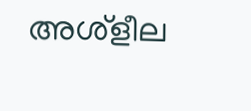അശ്‌ളീല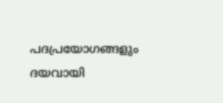പദപ്രയോഗങ്ങളും ദയവായി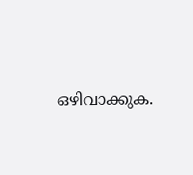ഒഴിവാക്കുക.